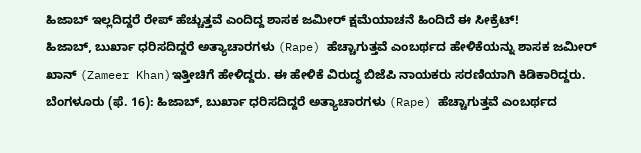ಹಿಜಾಬ್ ಇಲ್ಲದಿದ್ದರೆ ರೇಪ್ ಹೆಚ್ಚುತ್ತವೆ ಎಂದಿದ್ದ ಶಾಸಕ ಜಮೀರ್ ಕ್ಷಮೆಯಾಚನೆ ಹಿಂದಿದೆ ಈ ಸೀಕ್ರೆಟ್!
ಹಿಜಾಬ್, ಬುರ್ಖಾ ಧರಿಸದಿದ್ದರೆ ಅತ್ಯಾಚಾರಗಳು (Rape) ಹೆಚ್ಚಾಗುತ್ತವೆ ಎಂಬರ್ಥದ ಹೇಳಿಕೆಯನ್ನು ಶಾಸಕ ಜಮೀರ್ ಖಾನ್ (Zameer Khan)ಇತ್ತೀಚಿಗೆ ಹೇಳಿದ್ದರು. ಈ ಹೇಳಿಕೆ ವಿರುದ್ಧ ಬಿಜೆಪಿ ನಾಯಕರು ಸರಣಿಯಾಗಿ ಕಿಡಿಕಾರಿದ್ದರು.
ಬೆಂಗಳೂರು (ಫೆ. 16): ಹಿಜಾಬ್, ಬುರ್ಖಾ ಧರಿಸದಿದ್ದರೆ ಅತ್ಯಾಚಾರಗಳು (Rape) ಹೆಚ್ಚಾಗುತ್ತವೆ ಎಂಬರ್ಥದ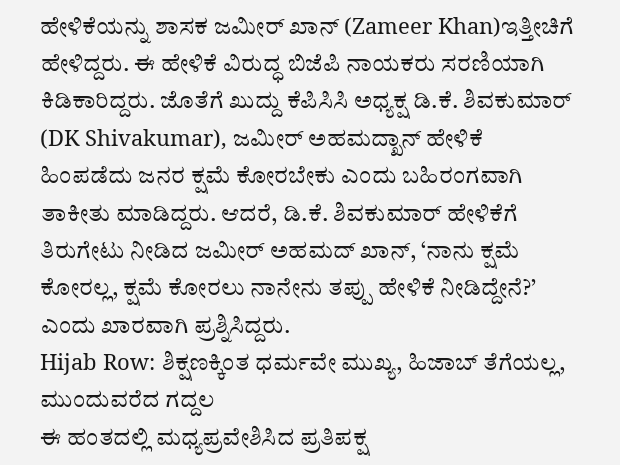ಹೇಳಿಕೆಯನ್ನು ಶಾಸಕ ಜಮೀರ್ ಖಾನ್ (Zameer Khan)ಇತ್ತೀಚಿಗೆ ಹೇಳಿದ್ದರು. ಈ ಹೇಳಿಕೆ ವಿರುದ್ಧ ಬಿಜೆಪಿ ನಾಯಕರು ಸರಣಿಯಾಗಿ ಕಿಡಿಕಾರಿದ್ದರು. ಜೊತೆಗೆ ಖುದ್ದು ಕೆಪಿಸಿಸಿ ಅಧ್ಯಕ್ಷ ಡಿ.ಕೆ. ಶಿವಕುಮಾರ್ (DK Shivakumar), ಜಮೀರ್ ಅಹಮದ್ಖಾನ್ ಹೇಳಿಕೆ ಹಿಂಪಡೆದು ಜನರ ಕ್ಷಮೆ ಕೋರಬೇಕು ಎಂದು ಬಹಿರಂಗವಾಗಿ ತಾಕೀತು ಮಾಡಿದ್ದರು. ಆದರೆ, ಡಿ.ಕೆ. ಶಿವಕುಮಾರ್ ಹೇಳಿಕೆಗೆ ತಿರುಗೇಟು ನೀಡಿದ ಜಮೀರ್ ಅಹಮದ್ ಖಾನ್, ‘ನಾನು ಕ್ಷಮೆ ಕೋರಲ್ಲ, ಕ್ಷಮೆ ಕೋರಲು ನಾನೇನು ತಪ್ಪು ಹೇಳಿಕೆ ನೀಡಿದ್ದೇನೆ?’ ಎಂದು ಖಾರವಾಗಿ ಪ್ರಶ್ನಿಸಿದ್ದರು.
Hijab Row: ಶಿಕ್ಷಣಕ್ಕಿಂತ ಧರ್ಮವೇ ಮುಖ್ಯ, ಹಿಜಾಬ್ ತೆಗೆಯಲ್ಲ, ಮುಂದುವರೆದ ಗದ್ದಲ
ಈ ಹಂತದಲ್ಲಿ ಮಧ್ಯಪ್ರವೇಶಿಸಿದ ಪ್ರತಿಪಕ್ಷ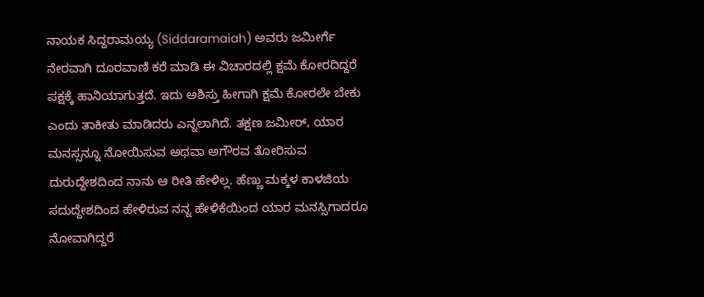ನಾಯಕ ಸಿದ್ದರಾಮಯ್ಯ (Siddaramaiah) ಅವರು ಜಮೀರ್ಗೆ ನೇರವಾಗಿ ದೂರವಾಣಿ ಕರೆ ಮಾಡಿ ಈ ವಿಚಾರದಲ್ಲಿ ಕ್ಷಮೆ ಕೋರದಿದ್ದರೆ ಪಕ್ಷಕ್ಕೆ ಹಾನಿಯಾಗುತ್ತದೆ. ಇದು ಅಶಿಸ್ತು ಹೀಗಾಗಿ ಕ್ಷಮೆ ಕೋರಲೇ ಬೇಕು ಎಂದು ತಾಕೀತು ಮಾಡಿದರು ಎನ್ನಲಾಗಿದೆ. ತಕ್ಷಣ ಜಮೀರ್, ಯಾರ ಮನಸ್ಸನ್ನೂ ನೋಯಿಸುವ ಅಥವಾ ಅಗೌರವ ತೋರಿಸುವ ದುರುದ್ದೇಶದಿಂದ ನಾನು ಆ ರೀತಿ ಹೇಳಿಲ್ಲ. ಹೆಣ್ಣು ಮಕ್ಕಳ ಕಾಳಜಿಯ ಸದುದ್ದೇಶದಿಂದ ಹೇಳಿರುವ ನನ್ನ ಹೇಳಿಕೆಯಿಂದ ಯಾರ ಮನಸ್ಸಿಗಾದರೂ ನೋವಾಗಿದ್ದರೆ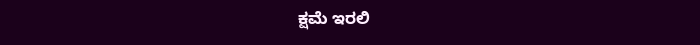ಕ್ಷಮೆ ಇರಲಿ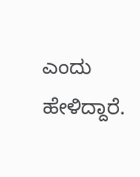ಎಂದು ಹೇಳಿದ್ದಾರೆ.